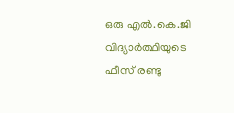ഒരു എൽ.കെ.ജി വിദ്യാർത്ഥിയുടെ ഫീസ് രണ്ടു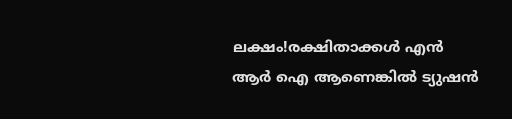ലക്ഷം!രക്ഷിതാക്കള്‍ എന്‍ ആര്‍ ഐ ആണെങ്കില്‍ ട്യുഷന്‍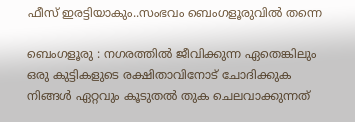ഫീസ് ഇരട്ടിയാകും..സംഭവം ബെംഗളൂരുവില്‍ തന്നെ

ബെംഗളൂരു : നഗരത്തില്‍ ജീവിക്കുന്ന ഏതെങ്കിലും ഒരു കുട്ടികളുടെ രക്ഷിതാവിനോട്‌ ചോദിക്കുക നിങ്ങള്‍ ഏറ്റവും കൂടുതല്‍ തുക ചെലവാക്കുന്നത്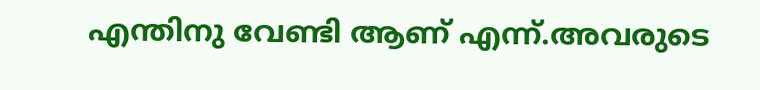എന്തിനു വേണ്ടി ആണ് എന്ന്.അവരുടെ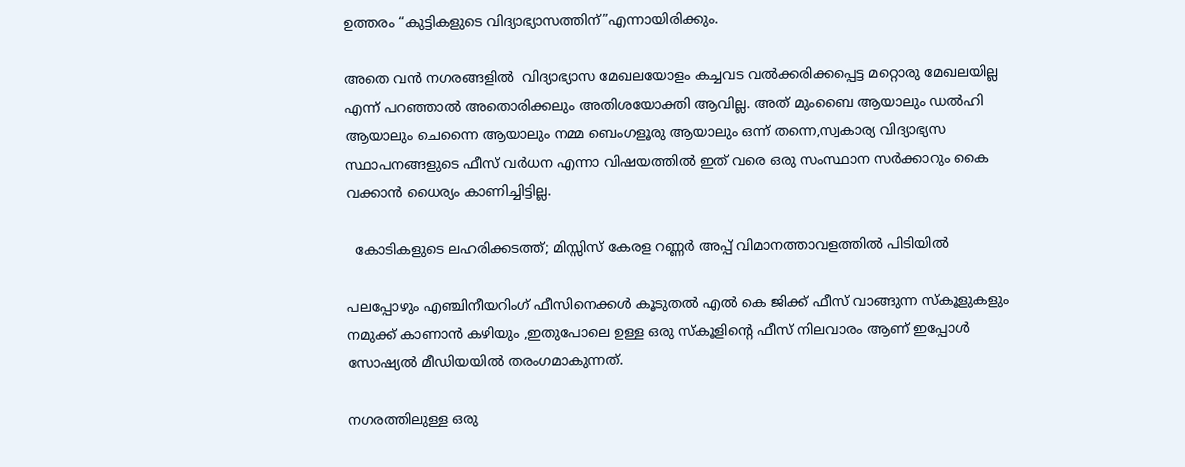ഉത്തരം “കുട്ടികളുടെ വിദ്യാഭ്യാസത്തിന്”എന്നായിരിക്കും.

അതെ വന്‍ നഗരങ്ങളില്‍  വിദ്യാഭ്യാസ മേഖലയോളം കച്ചവട വല്‍ക്കരിക്കപ്പെട്ട മറ്റൊരു മേഖലയില്ല എന്ന് പറഞ്ഞാല്‍ അതൊരിക്കലും അതിശയോക്തി ആവില്ല. അത് മുംബൈ ആയാലും ഡല്‍ഹി ആയാലും ചെന്നൈ ആയാലും നമ്മ ബെംഗളൂരു ആയാലും ഒന്ന് തന്നെ,സ്വകാര്യ വിദ്യാഭ്യസ സ്ഥാപനങ്ങളുടെ ഫീസ്‌ വര്‍ധന എന്നാ വിഷയത്തില്‍ ഇത് വരെ ഒരു സംസ്ഥാന സര്‍ക്കാറും കൈ വക്കാന്‍ ധൈര്യം കാണിച്ചിട്ടില്ല.

  കോടികളുടെ ലഹരിക്കടത്ത്; മിസ്സിസ് കേരള റണ്ണര്‍ അപ്പ് വിമാനത്താവളത്തില്‍ പിടിയില്‍

പലപ്പോഴും എഞ്ചിനീയറിംഗ് ഫീസിനെക്കള്‍ കൂടുതല്‍ എല്‍ കെ ജിക്ക് ഫീസ്‌ വാങ്ങുന്ന സ്കൂളുകളും നമുക്ക് കാണാന്‍ കഴിയും ,ഇതുപോലെ ഉള്ള ഒരു സ്കൂളിന്റെ ഫീസ്‌ നിലവാരം ആണ് ഇപ്പോള്‍ സോഷ്യല്‍ മീഡിയയില്‍ തരംഗമാകുന്നത്.

നഗരത്തിലുള്ള ഒരു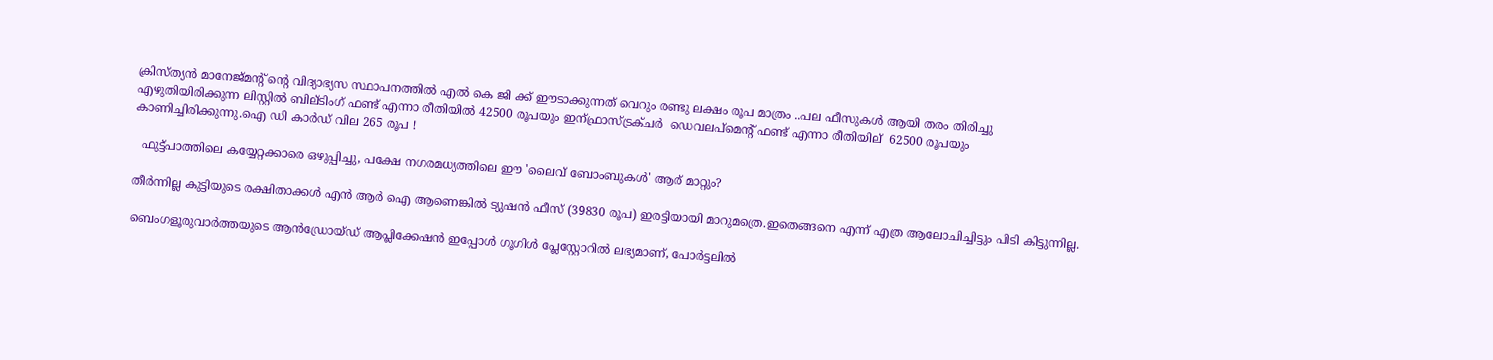ക്രിസ്ത്യന്‍ മാനേജ്‌മന്റ്‌ ന്റെ വിദ്യാഭ്യസ സ്ഥാപനത്തില്‍ എല്‍ കെ ജി ക്ക് ഈടാക്കുന്നത് വെറും രണ്ടു ലക്ഷം രൂപ മാത്രം ..പല ഫീസുകള്‍ ആയി തരം തിരിച്ചു എഴുതിയിരിക്കുന്ന ലിസ്റ്റില്‍ ബില്ടിംഗ് ഫണ്ട്‌ എന്നാ രീതിയില്‍ 42500 രൂപയും ഇന്ഫ്രാസ്ട്രക്ചര്‍  ഡെവലപ്മെന്റ് ഫണ്ട്‌ എന്നാ രീതിയില്  62500 രൂപയും കാണിച്ചിരിക്കുന്നു.ഐ ഡി കാര്‍ഡ്‌ വില 265 രൂപ !

  ഫുട്ട്പാത്തിലെ കയ്യേറ്റക്കാരെ ഒഴുപ്പിച്ചു, പക്ഷേ നഗരമധ്യത്തിലെ ഈ 'ലൈവ് ബോംബുകൾ' ആര് മാറ്റും?

തീര്‍ന്നില്ല കുട്ടിയുടെ രക്ഷിതാക്കള്‍ എന്‍ ആര്‍ ഐ ആണെങ്കില്‍ ട്യുഷന്‍ ഫീസ്‌ (39830 രൂപ) ഇരട്ടിയായി മാറുമത്രെ.ഇതെങ്ങനെ എന്ന് എത്ര ആലോചിച്ചിട്ടും പിടി കിട്ടുന്നില്ല.

ബെംഗളൂരുവാർത്തയുടെ ആൻഡ്രോയ്ഡ് ആപ്ലിക്കേഷൻ ഇപ്പോൾ ഗൂഗിൾ പ്ലേസ്റ്റോറിൽ ലഭ്യമാണ്, പോർട്ടലിൽ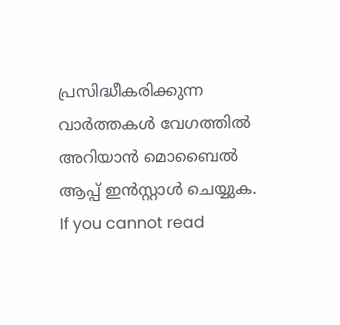പ്രസിദ്ധീകരിക്കുന്ന വാർത്തകൾ വേഗത്തിൽ അറിയാൻ മൊബൈൽ ആപ്പ് ഇൻസ്റ്റാൾ ചെയ്യുക. If you cannot read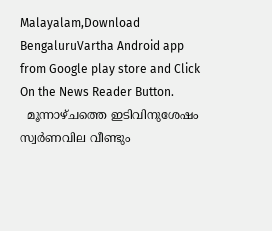Malayalam,Download BengaluruVartha Android app from Google play store and Click On the News Reader Button.
  മൂന്നാഴ്ചത്തെ ഇടിവിനുശേഷം സ്വര്‍ണവില വീണ്ടും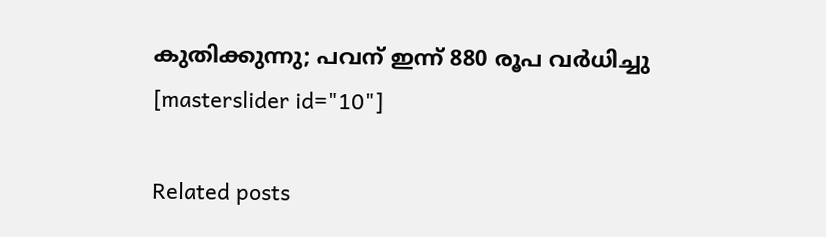കുതിക്കുന്നു; പവന് ഇന്ന് 880 രൂപ വർധിച്ചു
[masterslider id="10"]

Related posts